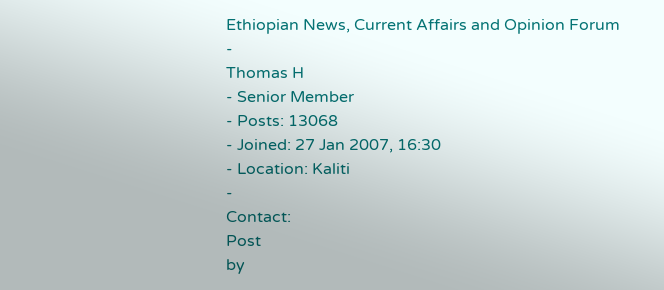Ethiopian News, Current Affairs and Opinion Forum
-
Thomas H
- Senior Member
- Posts: 13068
- Joined: 27 Jan 2007, 16:30
- Location: Kaliti
-
Contact:
Post
by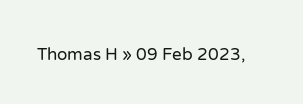Thomas H » 09 Feb 2023,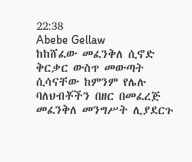22:38
Abebe Gellaw
ከከሸፈው መፈንቅለ ሲኖድ ቅርቃር ውስጥ መውጣት ሲሳናቸው ከምንም የሌሉ ባለህብቾችን በዘር በመፈረጅ መፈንቅለ መንግሥት ሊያደርጉ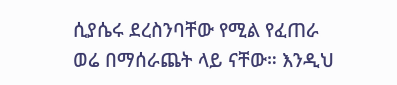ሲያሴሩ ደረስንባቸው የሚል የፈጠራ ወሬ በማሰራጨት ላይ ናቸው። እንዲህ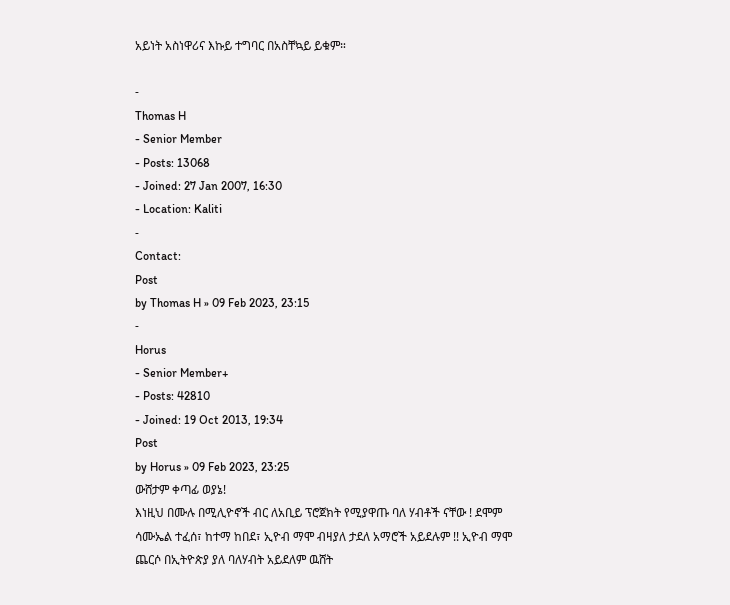አይነት አስነዋሪና እኩይ ተግባር በአስቸኳይ ይቁም።

-
Thomas H
- Senior Member
- Posts: 13068
- Joined: 27 Jan 2007, 16:30
- Location: Kaliti
-
Contact:
Post
by Thomas H » 09 Feb 2023, 23:15
-
Horus
- Senior Member+
- Posts: 42810
- Joined: 19 Oct 2013, 19:34
Post
by Horus » 09 Feb 2023, 23:25
ውሸታም ቀጣፊ ወያኔ!
እነዚህ በሙሉ በሚሊዮኖች ብር ለአቢይ ፕሮጀክት የሚያዋጡ ባለ ሃብቶች ናቸው ! ደሞም ሳሙኤል ተፈሰ፣ ከተማ ከበደ፣ ኢዮብ ማሞ ብዛያለ ታደለ አማሮች አይደሉም !! ኢዮብ ማሞ ጨርሶ በኢትዮጵያ ያለ ባለሃብት አይደለም ዉሸት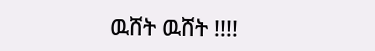ዉሸት ዉሸት !!!!